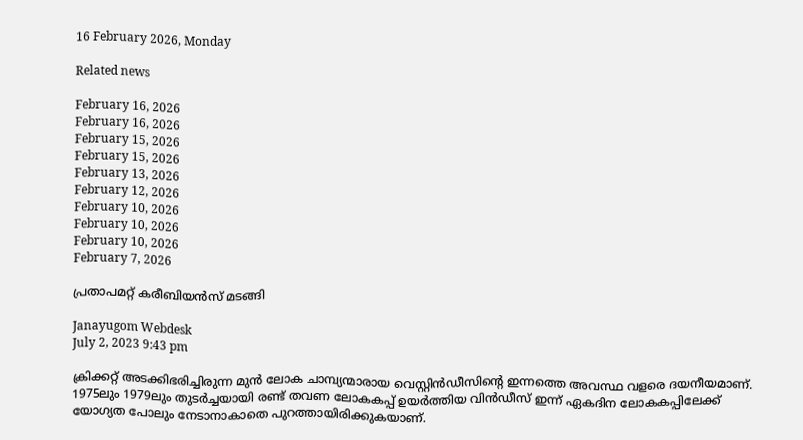16 February 2026, Monday

Related news

February 16, 2026
February 16, 2026
February 15, 2026
February 15, 2026
February 13, 2026
February 12, 2026
February 10, 2026
February 10, 2026
February 10, 2026
February 7, 2026

പ്രതാപമറ്റ് കരീബിയന്‍സ് മടങ്ങി

Janayugom Webdesk
July 2, 2023 9:43 pm

ക്രിക്കറ്റ് അടക്കിഭരിച്ചിരുന്ന മുന്‍ ലോക ചാമ്പ്യന്മാരായ വെസ്റ്റിന്‍ഡീസിന്റെ ഇന്നത്തെ അവസ്ഥ വളരെ ദയനീയമാണ്. 1975ലും 1979ലും തുടര്‍ച്ചയായി രണ്ട് തവണ ലോകകപ്പ് ഉയര്‍ത്തിയ വിന്‍ഡീസ് ഇന്ന് ഏകദിന ലോകകപ്പിലേക്ക് യോഗ്യത പോലും നേടാനാകാതെ പുറത്തായിരിക്കുകയാണ്.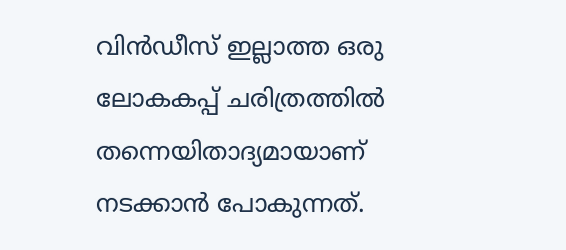വിന്‍ഡീസ് ഇല്ലാത്ത ഒരു ലോകകപ്പ് ചരിത്രത്തില്‍ തന്നെയിതാദ്യമായാണ് നടക്കാന്‍ പോകുന്നത്.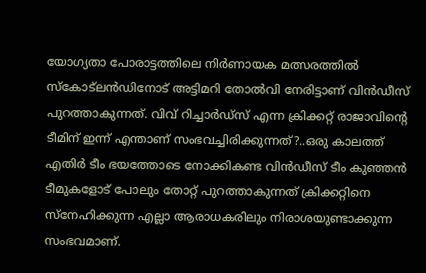യോഗ്യതാ പോരാട്ടത്തിലെ നിര്‍ണായക മത്സരത്തില്‍ സ്കോട്ലന്‍ഡിനോട് അട്ടിമറി തോല്‍വി നേരിട്ടാണ് വിന്‍ഡീസ് പുറത്താകുന്നത്. വിവ് റിച്ചാര്‍ഡ്സ് എന്ന ക്രിക്കറ്റ് രാജാവിന്റെ ടീമിന് ഇന്ന് എന്താണ് സംഭവച്ചിരിക്കുന്നത്?..ഒരു കാലത്ത് എതിര്‍ ടീം ഭയത്തോടെ നോക്കികണ്ട വിന്‍ഡീസ് ടീം കുഞ്ഞന്‍ ടീമുകളോട് പോലും തോറ്റ് പുറത്താകുന്നത് ക്രിക്കറ്റിനെ സ്നേഹിക്കുന്ന എല്ലാ ആരാധകരിലും നിരാശയുണ്ടാക്കുന്ന സംഭവമാണ്.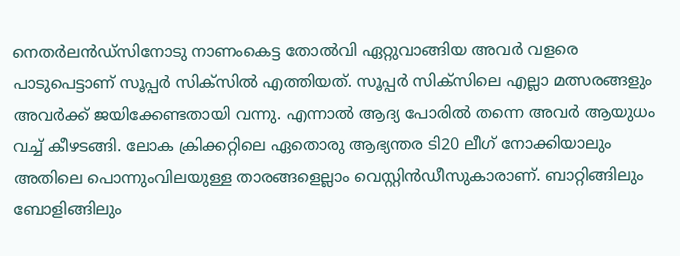നെതര്‍ലന്‍ഡ്‌സിനോടു നാണംകെട്ട തോല്‍വി ഏറ്റുവാങ്ങിയ അവര്‍ വളരെ പാടുപെട്ടാണ് സൂപ്പര്‍ സിക്‌സില്‍ എത്തിയത്. സൂപ്പര്‍ സിക്‌സിലെ എല്ലാ മത്സരങ്ങളും അവര്‍ക്ക് ജയിക്കേണ്ടതായി വന്നു. എന്നാല്‍ ആദ്യ പോരില്‍ തന്നെ അവര്‍ ആയുധം വച്ച് കീഴടങ്ങി. ലോക ക്രിക്കറ്റിലെ ഏതൊരു ആഭ്യന്തര ടി20 ലീഗ് നോക്കിയാലും അതിലെ പൊന്നുംവിലയുള്ള താരങ്ങളെല്ലാം വെസ്റ്റിൻഡീസുകാരാണ്. ബാറ്റിങ്ങിലും ബോളിങ്ങിലും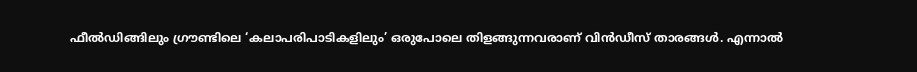ഫീൽഡിങ്ങിലും ഗ്രൗണ്ടിലെ ‘കലാപരിപാടികളിലും’ ഒരുപോലെ തിളങ്ങുന്നവരാണ് വിൻഡീസ് താരങ്ങൾ. എന്നാൽ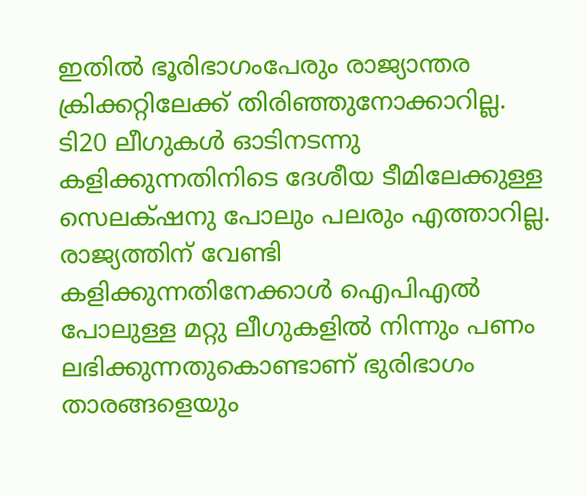ഇതിൽ ഭൂരിഭാഗംപേരും രാജ്യാന്തര ക്രിക്കറ്റിലേക്ക് തിരിഞ്ഞുനോക്കാറില്ല. ടി20 ലീഗുകൾ ഓടിനടന്നു കളിക്കുന്നതിനിടെ ദേശീയ ടീമിലേക്കുള്ള സെലക്‌ഷനു പോലും പലരും എത്താറില്ല. രാജ്യത്തിന് വേണ്ടി കളിക്കുന്നതിനേക്കാള്‍ ഐപിഎല്‍ പോലുള്ള മറ്റു ലീഗുകളില്‍ നിന്നും പണം ലഭിക്കുന്നതുകൊണ്ടാണ് ഭുരിഭാഗം താരങ്ങളെയും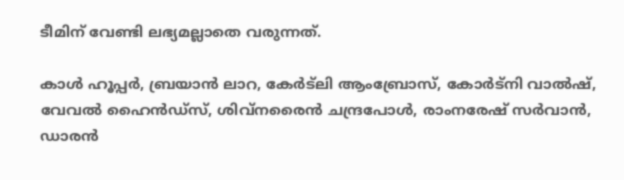ടീമിന് വേണ്ടി ലഭ്യമല്ലാതെ വരുന്നത്.

കാള്‍ ഹൂപ്പര്‍, ബ്രയാൻ ലാറ, കേര്‍ട്ലി ആംബ്രോസ്, കോര്‍ട്നി വാല്‍ഷ്, വേവല്‍ ഹൈൻഡ്സ്, ശിവ്നരൈൻ ചന്ദ്രപോള്‍, രാംനരേഷ് സര്‍വാൻ, ഡാരൻ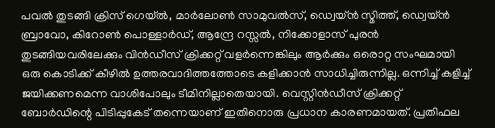പവല്‍ തുടങ്ങി ക്രിസ് ഗെയ്ല്‍, മാര്‍ലോണ്‍ സാമുവല്‍സ്, ഡ്വെയ്ൻ സ്മിത്ത്, ഡ്വെയ്ൻ ബ്രാവോ, കിറോണ്‍ പൊള്ളാര്‍ഡ്, ആന്ദ്രേ റസ്സല്‍, നിക്കോളാസ് പുരൻ തുടങ്ങിയവരിലേക്കും വിൻഡീസ് ക്രിക്കറ്റ് വളര്‍ന്നെങ്കിലും ആര്‍ക്കും ഒരൊറ്റ സംഘമായി ഒരു കൊടിക്ക് കീഴില്‍ ഉത്തരവാദിത്തത്തോടെ കളിക്കാൻ സാധിച്ചിരുന്നില്ല. ഒന്നിച്ച്‌ കളിച്ച്‌ ജയിക്കണമെന്ന വാശിപോലും ടീമിനില്ലാതെയായി. വെസ്റ്റിൻഡീസ് ക്രിക്കറ്റ് ബോര്‍ഡിന്റെ പിടിപ്പുകേട് തന്നെയാണ് ഇതിനൊരു പ്രധാന കാരണമായത്. പ്രതിഫല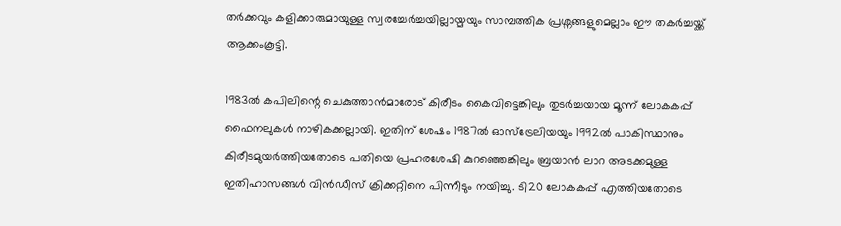തര്‍ക്കവും കളിക്കാരുമായുള്ള സ്വരച്ചേര്‍ച്ചയില്ലായ്മയും സാമ്പത്തിക പ്രശ്നങ്ങളുമെല്ലാം ഈ തകര്‍ച്ചയ്ക്ക് ആക്കംകൂട്ടി.

1983ല്‍ കപിലിന്റെ ചെകുത്താന്‍മാരോട് കിരീടം കൈവിട്ടെങ്കിലും തുടര്‍ച്ചയായ മൂന്ന് ലോകകപ്പ് ഫൈനലുകള്‍ നാഴികക്കല്ലായി. ഇതിന് ശേഷം 1987ല്‍ ഓസ്ട്രേലിയയും 1992ല്‍ പാകിസ്ഥാനും കിരീടമുയര്‍ത്തിയതോടെ പതിയെ പ്രഹരശേഷി കുറഞ്ഞെങ്കിലും ബ്രയാന്‍ ലാറ അടക്കമുള്ള ഇതിഹാസങ്ങള്‍ വിന്‍ഡീസ് ക്രിക്കറ്റിനെ പിന്നീടും നയിച്ചു. ടി20 ലോകകപ്പ് എത്തിയതോടെ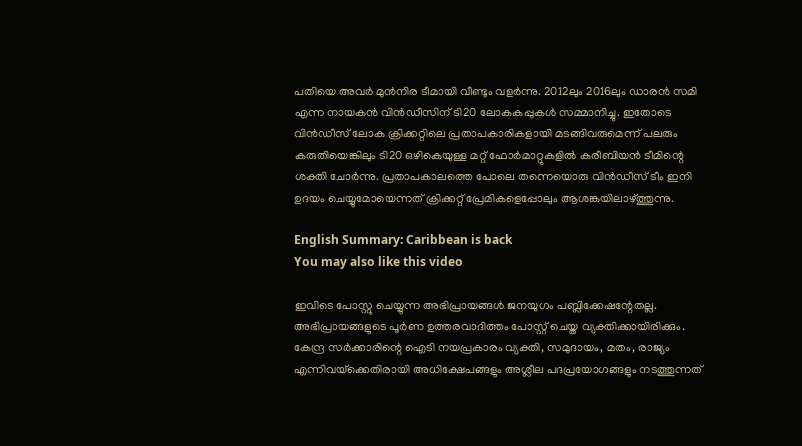പതിയെ അവര്‍ മുന്‍നിര ടീമായി വീണ്ടും വളര്‍ന്നു. 2012ലും 2016ലും ഡാരന്‍ സമി എന്ന നായകന്‍ വിന്‍ഡീസിന് ടി20 ലോകകപ്പുകള്‍ സമ്മാനിച്ചു. ഇതോടെ വിന്‍ഡീസ് ലോക ക്രിക്കറ്റിലെ പ്രതാപകാരികളായി മടങ്ങിവരുമെന്ന് പലരും കരുതിയെങ്കിലും ടി20 ഒഴികെയുള്ള മറ്റ് ഫോര്‍മാറ്റുകളില്‍ കരീബിയന്‍ ടീമിന്റെ ശക്തി ചോര്‍ന്നു. പ്രതാപകാലത്തെ പോലെ തന്നെയൊരു വിന്‍ഡീസ് ടീം ഇനി ഉദയം ചെയ്യുമോയെന്നത് ക്രിക്കറ്റ് പ്രേമികളെപ്പോലും ആശങ്കയിലാഴ്ത്തുന്നു.

English Summary: Caribbean is back
You may also like this video

ഇവിടെ പോസ്റ്റു ചെയ്യുന്ന അഭിപ്രായങ്ങള്‍ ജനയുഗം പബ്ലിക്കേഷന്റേതല്ല. അഭിപ്രായങ്ങളുടെ പൂര്‍ണ ഉത്തരവാദിത്തം പോസ്റ്റ് ചെയ്ത വ്യക്തിക്കായിരിക്കും. കേന്ദ്ര സര്‍ക്കാരിന്റെ ഐടി നയപ്രകാരം വ്യക്തി, സമുദായം, മതം, രാജ്യം എന്നിവയ്‌ക്കെതിരായി അധിക്ഷേപങ്ങളും അശ്ലീല പദപ്രയോഗങ്ങളും നടത്തുന്നത്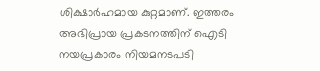ശിക്ഷാര്‍ഹമായ കുറ്റമാണ്. ഇത്തരം അഭിപ്രായ പ്രകടനത്തിന് ഐടി നയപ്രകാരം നിയമനടപടി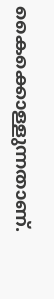കൈക്കൊള്ളുന്നതാണ്.